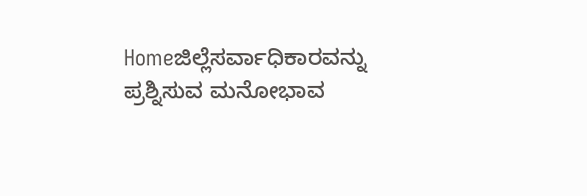Homeಜಿಲ್ಲೆಸರ್ವಾಧಿಕಾರವನ್ನು ಪ್ರಶ್ನಿಸುವ ಮನೋಭಾವ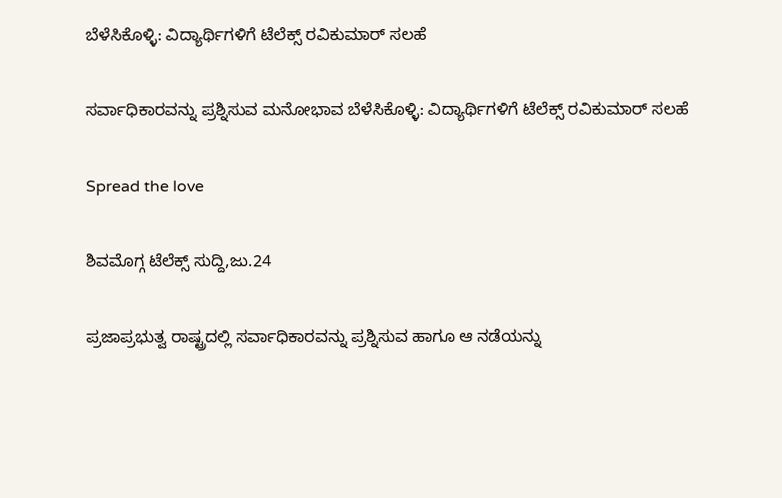ಬೆಳೆಸಿಕೊಳ್ಳಿ: ವಿದ್ಯಾರ್ಥಿಗಳಿಗೆ ಟೆಲೆಕ್ಸ್ ರವಿಕುಮಾರ್ ಸಲಹೆ

ಸರ್ವಾಧಿಕಾರವನ್ನು ಪ್ರಶ್ನಿಸುವ ಮನೋಭಾವ ಬೆಳೆಸಿಕೊಳ್ಳಿ: ವಿದ್ಯಾರ್ಥಿಗಳಿಗೆ ಟೆಲೆಕ್ಸ್ ರವಿಕುಮಾರ್ ಸಲಹೆ

Spread the love

ಶಿವಮೊಗ್ಗ ಟೆಲೆಕ್ಸ್ ಸುದ್ದಿ,ಜು.24

ಪ್ರಜಾಪ್ರಭುತ್ವ ರಾಷ್ಟ್ರದಲ್ಲಿ ಸರ್ವಾಧಿಕಾರವನ್ನು ಪ್ರಶ್ನಿಸುವ ಹಾಗೂ ಆ ನಡೆಯನ್ನು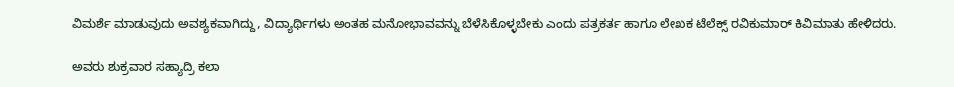ವಿಮರ್ಶೆ ಮಾಡುವುದು ಅವಶ್ಯಕವಾಗಿದ್ದು, ವಿದ್ಯಾರ್ಥಿಗಳು ಅಂತಹ ಮನೋಭಾವವನ್ನು ಬೆಳೆಸಿಕೊಳ್ಳಬೇಕು ಎಂದು ಪತ್ರಕರ್ತ ಹಾಗೂ ಲೇಖಕ ಟೆಲೆಕ್ಸ್ ರವಿಕುಮಾರ್ ಕಿವಿಮಾತು ಹೇಳಿದರು.

ಅವರು ಶುಕ್ರವಾರ ಸಹ್ಯಾದ್ರಿ ಕಲಾ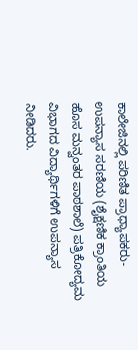ಕಾಲೇಜಿನಲ್ಲಿ ಪರಿಣಿತ ಪ್ರಾಧ್ಯಾಪಕರು-ಉಪನ್ಯಾಸ ಸರಣಿಯ (ಶೈಕ್ಷಣಿಕ ಕ್ರಾಂತಿಯ ಹೊಸ ಮನ್ವಂತರ ಪಾಠಶಾಲೆ) ಪತ್ರಿಕೋದ್ಯಮ ವಿಭಾಗದ ವಿದ್ಯಾರ್ಥಿಗಳಿಗೆ ಉಪನ್ಯಾಸ ನೀಡಿದರು.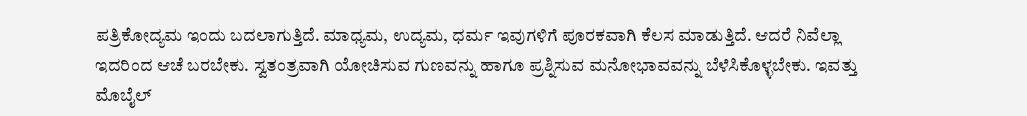ಪತ್ರಿಕೋದ್ಯಮ ಇಂದು ಬದಲಾಗುತ್ತಿದೆ. ಮಾಧ್ಯಮ, ಉದ್ಯಮ, ಧರ್ಮ ಇವುಗಳಿಗೆ ಪೂರಕವಾಗಿ ಕೆಲಸ ಮಾಡುತ್ತಿದೆ. ಆದರೆ ನಿವೆಲ್ಲಾ ಇದರಿಂದ ಆಚೆ ಬರಬೇಕು. ಸ್ವತಂತ್ರವಾಗಿ ಯೋಚಿಸುವ ಗುಣವನ್ನು ಹಾಗೂ ಪ್ರಶ್ನಿಸುವ ಮನೋಭಾವವನ್ನು ಬೆಳೆಸಿಕೊಳ್ಳಬೇಕು. ಇವತ್ತು ಮೊಬೈಲ್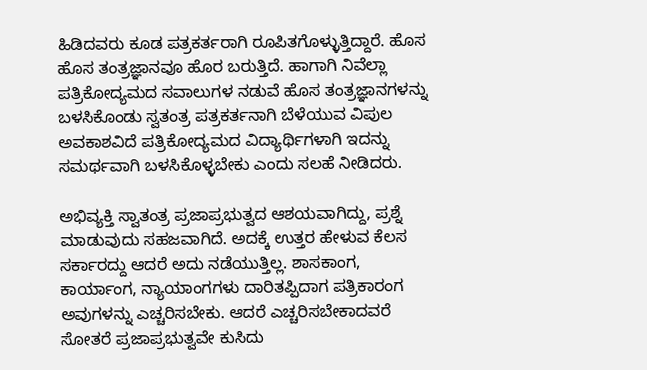ಹಿಡಿದವರು ಕೂಡ ಪತ್ರಕರ್ತರಾಗಿ ರೂಪಿತಗೊಳ್ಳುತ್ತಿದ್ದಾರೆ. ಹೊಸ ಹೊಸ ತಂತ್ರಜ್ಞಾನವೂ ಹೊರ ಬರುತ್ತಿದೆ. ಹಾಗಾಗಿ ನಿವೆಲ್ಲಾ ಪತ್ರಿಕೋದ್ಯಮದ ಸವಾಲುಗಳ ನಡುವೆ ಹೊಸ ತಂತ್ರಜ್ಞಾನಗಳನ್ನು ಬಳಸಿಕೊಂಡು ಸ್ವತಂತ್ರ ಪತ್ರಕರ್ತನಾಗಿ ಬೆಳೆಯುವ ವಿಪುಲ ಅವಕಾಶವಿದೆ ಪತ್ರಿಕೋದ್ಯಮದ ವಿದ್ಯಾರ್ಥಿಗಳಾಗಿ ಇದನ್ನು ಸಮರ್ಥವಾಗಿ ಬಳಸಿಕೊಳ್ಳಬೇಕು ಎಂದು ಸಲಹೆ ನೀಡಿದರು.

ಅಭಿವ್ಯಕ್ತಿ ಸ್ವಾತಂತ್ರ ಪ್ರಜಾಪ್ರಭುತ್ವದ ಆಶಯವಾಗಿದ್ದು, ಪ್ರಶ್ನೆ ಮಾಡುವುದು ಸಹಜವಾಗಿದೆ. ಅದಕ್ಕೆ ಉತ್ತರ ಹೇಳುವ ಕೆಲಸ ಸರ್ಕಾರದ್ದು ಆದರೆ ಅದು ನಡೆಯುತ್ತಿಲ್ಲ. ಶಾಸಕಾಂಗ, ಕಾರ್ಯಾಂಗ, ನ್ಯಾಯಾಂಗಗಳು ದಾರಿತಪ್ಪಿದಾಗ ಪತ್ರಿಕಾರಂಗ ಅವುಗಳನ್ನು ಎಚ್ಚರಿಸಬೇಕು. ಆದರೆ ಎಚ್ಚರಿಸಬೇಕಾದವರೆ ಸೋತರೆ ಪ್ರಜಾಪ್ರಭುತ್ವವೇ ಕುಸಿದು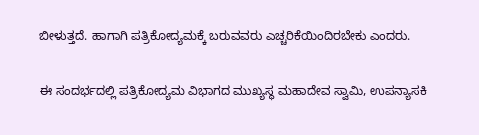ಬೀಳುತ್ತದೆ. ಹಾಗಾಗಿ ಪತ್ರಿಕೋದ್ಯಮಕ್ಕೆ ಬರುವವರು ಎಚ್ಚರಿಕೆಯಿಂದಿರಬೇಕು ಎಂದರು.

ಈ ಸಂದರ್ಭದಲ್ಲಿ ಪತ್ರಿಕೋದ್ಯಮ ವಿಭಾಗದ ಮುಖ್ಯಸ್ಥ ಮಹಾದೇವ ಸ್ವಾಮಿ, ಉಪನ್ಯಾಸಕಿ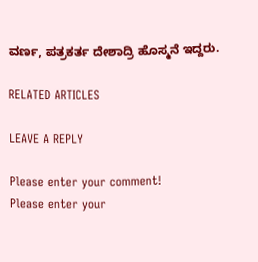ವರ್ಣ, ಪತ್ರಕರ್ತ ದೇಶಾದ್ರಿ ಹೊಸ್ಮನೆ ಇದ್ದರು.

RELATED ARTICLES

LEAVE A REPLY

Please enter your comment!
Please enter your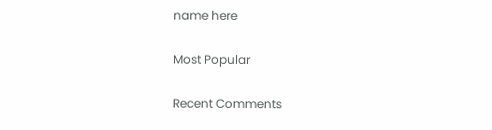name here

Most Popular

Recent Comments